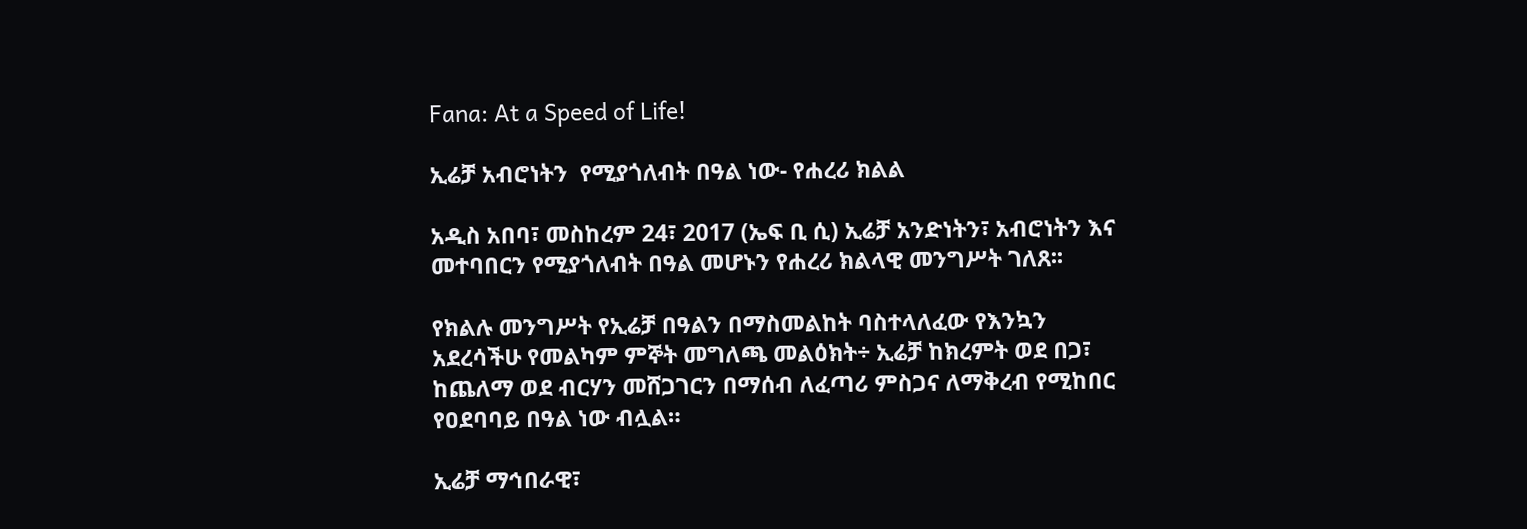Fana: At a Speed of Life!

ኢሬቻ አብሮነትን  የሚያጎለብት በዓል ነው- የሐረሪ ክልል

አዲስ አበባ፣ መስከረም 24፣ 2017 (ኤፍ ቢ ሲ) ኢሬቻ አንድነትን፣ አብሮነትን እና መተባበርን የሚያጎለብት በዓል መሆኑን የሐረሪ ክልላዊ መንግሥት ገለጸ፡፡

የክልሉ መንግሥት የኢሬቻ በዓልን በማስመልከት ባስተላለፈው የእንኳን አደረሳችሁ የመልካም ምኞት መግለጫ መልዕክት÷ ኢሬቻ ከክረምት ወደ በጋ፣ ከጨለማ ወደ ብርሃን መሸጋገርን በማሰብ ለፈጣሪ ምስጋና ለማቅረብ የሚከበር የዐደባባይ በዓል ነው ብሏል።

ኢሬቻ ማኅበራዊ፣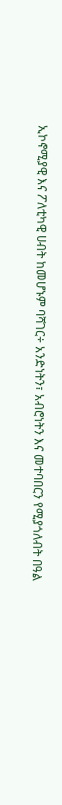ኢኮኖሚያዊ እና ፖለቲካዊ ሀብት ከመሆኑም ባሻገር÷ አንድነትን፣ አብሮነትን እና መተባበርን የሚያጎለብት በዓል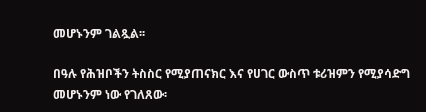መሆኑንም ገልጿል፡፡

በዓሉ የሕዝቦችን ትስስር የሚያጠናክር እና የሀገር ውስጥ ቱሪዝምን የሚያሳድግ መሆኑንም ነው የገለጸው፡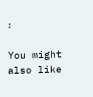፡

You might also like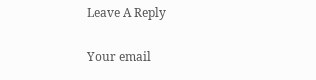Leave A Reply

Your email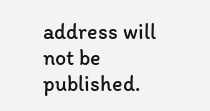address will not be published.